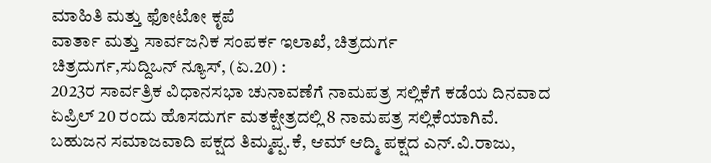ಮಾಹಿತಿ ಮತ್ತು ಫೋಟೋ ಕೃಪೆ
ವಾರ್ತಾ ಮತ್ತು ಸಾರ್ವಜನಿಕ ಸಂಪರ್ಕ ಇಲಾಖೆ, ಚಿತ್ರದುರ್ಗ
ಚಿತ್ರದುರ್ಗ,ಸುದ್ದಿಒನ್ ನ್ಯೂಸ್, (ಏ.20) :
2023ರ ಸಾರ್ವತ್ರಿಕ ವಿಧಾನಸಭಾ ಚುನಾವಣೆಗೆ ನಾಮಪತ್ರ ಸಲ್ಲಿಕೆಗೆ ಕಡೆಯ ದಿನವಾದ ಏಪ್ರಿಲ್ 20 ರಂದು ಹೊಸದುರ್ಗ ಮತಕ್ಷೇತ್ರದಲ್ಲಿ 8 ನಾಮಪತ್ರ ಸಲ್ಲಿಕೆಯಾಗಿವೆ.
ಬಹುಜನ ಸಮಾಜವಾದಿ ಪಕ್ಷದ ತಿಮ್ಮಪ್ಪ.ಕೆ, ಆಮ್ ಆದ್ಮಿ ಪಕ್ಷದ ಎನ್.ವಿ.ರಾಜು,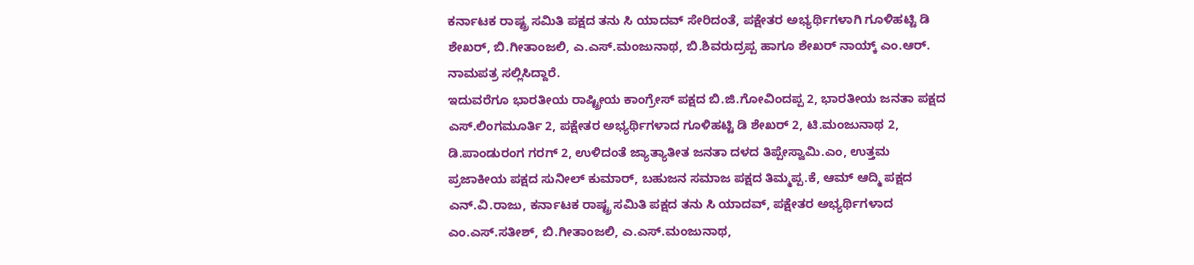ಕರ್ನಾಟಕ ರಾಷ್ಟ್ರ ಸಮಿತಿ ಪಕ್ಷದ ತನು ಸಿ ಯಾದವ್ ಸೇರಿದಂತೆ, ಪಕ್ಷೇತರ ಅಭ್ಯರ್ಥಿಗಳಾಗಿ ಗೂಳಿಹಟ್ಟಿ ಡಿ ಶೇಖರ್, ಬಿ.ಗೀತಾಂಜಲಿ, ಎ.ಎಸ್.ಮಂಜುನಾಥ, ಬಿ.ಶಿವರುದ್ರಪ್ಪ ಹಾಗೂ ಶೇಖರ್ ನಾಯ್ಕ್ ಎಂ.ಆರ್. ನಾಮಪತ್ರ ಸಲ್ಲಿಸಿದ್ದಾರೆ.
ಇದುವರೆಗೂ ಭಾರತೀಯ ರಾಷ್ಟ್ರೀಯ ಕಾಂಗ್ರೇಸ್ ಪಕ್ಷದ ಬಿ.ಜಿ.ಗೋವಿಂದಪ್ಪ 2, ಭಾರತೀಯ ಜನತಾ ಪಕ್ಷದ ಎಸ್.ಲಿಂಗಮೂರ್ತಿ 2, ಪಕ್ಷೇತರ ಅಭ್ಯರ್ಥಿಗಳಾದ ಗೂಳಿಹಟ್ಟಿ ಡಿ ಶೇಖರ್ 2, ಟಿ.ಮಂಜುನಾಥ 2, ಡಿ.ಪಾಂಡುರಂಗ ಗರಗ್ 2, ಉಳಿದಂತೆ ಜ್ಯಾತ್ಯಾತೀತ ಜನತಾ ದಳದ ತಿಪ್ಪೇಸ್ವಾಮಿ.ಎಂ, ಉತ್ತಮ ಪ್ರಜಾಕೀಯ ಪಕ್ಷದ ಸುನೀಲ್ ಕುಮಾರ್, ಬಹುಜನ ಸಮಾಜ ಪಕ್ಷದ ತಿಮ್ಮಪ್ಪ.ಕೆ, ಆಮ್ ಆದ್ಮಿ ಪಕ್ಷದ ಎನ್.ವಿ.ರಾಜು, ಕರ್ನಾಟಕ ರಾಷ್ಟ್ರ ಸಮಿತಿ ಪಕ್ಷದ ತನು ಸಿ ಯಾದವ್, ಪಕ್ಷೇತರ ಅಭ್ಯರ್ಥಿಗಳಾದ ಎಂ.ಎಸ್.ಸತೀಶ್, ಬಿ.ಗೀತಾಂಜಲಿ, ಎ.ಎಸ್.ಮಂಜುನಾಥ,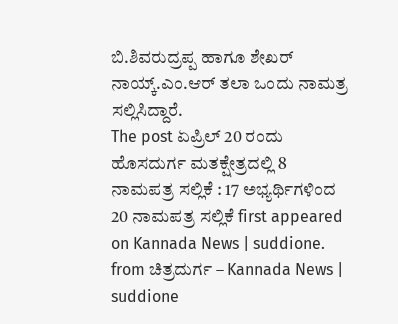ಬಿ.ಶಿವರುದ್ರಪ್ಪ ಹಾಗೂ ಶೇಖರ್ ನಾಯ್ಕ್.ಎಂ.ಆರ್ ತಲಾ ಒಂದು ನಾಮತ್ರ ಸಲ್ಲಿಸಿದ್ದಾರೆ.
The post ಏಪ್ರಿಲ್ 20 ರಂದು ಹೊಸದುರ್ಗ ಮತಕ್ಷೇತ್ರದಲ್ಲಿ 8 ನಾಮಪತ್ರ ಸಲ್ಲಿಕೆ : 17 ಅಭ್ಯರ್ಥಿಗಳಿಂದ 20 ನಾಮಪತ್ರ ಸಲ್ಲಿಕೆ first appeared on Kannada News | suddione.
from ಚಿತ್ರದುರ್ಗ – Kannada News | suddione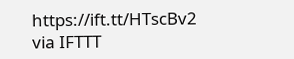https://ift.tt/HTscBv2
via IFTTT